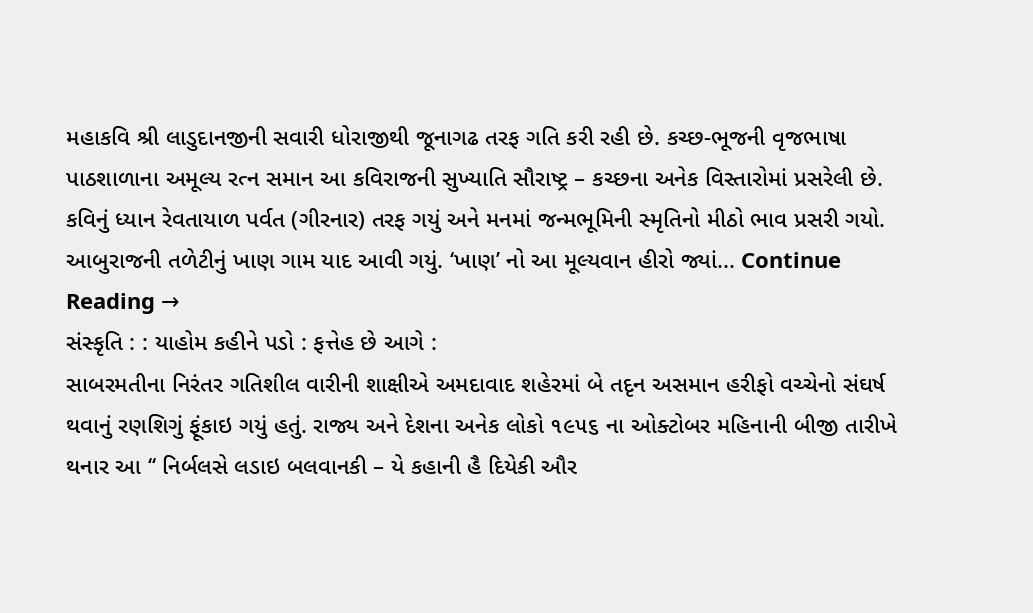મહાકવિ શ્રી લાડુદાનજીની સવારી ધોરાજીથી જૂનાગઢ તરફ ગતિ કરી રહી છે. કચ્છ-ભૂજની વૃજભાષા પાઠશાળાના અમૂલ્ય રત્ન સમાન આ કવિરાજની સુખ્યાતિ સૌરાષ્ટ્ર – કચ્છના અનેક વિસ્તારોમાં પ્રસરેલી છે. કવિનું ધ્યાન રેવતાયાળ પર્વત (ગીરનાર) તરફ ગયું અને મનમાં જન્મભૂમિની સ્મૃતિનો મીઠો ભાવ પ્રસરી ગયો. આબુરાજની તળેટીનું ખાણ ગામ યાદ આવી ગયું. ‘ખાણ’ નો આ મૂલ્યવાન હીરો જ્યાં... Continue Reading →
સંસ્કૃતિ : : યાહોમ કહીને પડો : ફત્તેહ છે આગે :
સાબરમતીના નિરંતર ગતિશીલ વારીની શાક્ષીએ અમદાવાદ શહેરમાં બે તદૃન અસમાન હરીફો વચ્ચેનો સંઘર્ષ થવાનું રણશિગું ફૂંકાઇ ગયું હતું. રાજ્ય અને દેશના અનેક લોકો ૧૯૫૬ ના ઓક્ટોબર મહિનાની બીજી તારીખે થનાર આ ‘‘ નિર્બલસે લડાઇ બલવાનકી – યે કહાની હૈ દિયેકી ઔર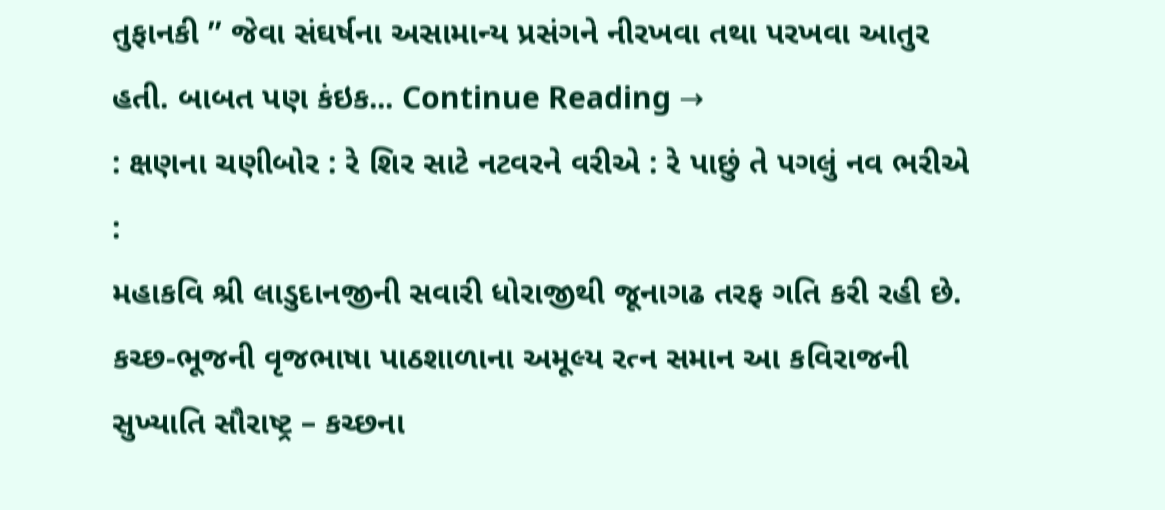તુફાનકી ’’ જેવા સંઘર્ષના અસામાન્ય પ્રસંગને નીરખવા તથા પરખવા આતુર હતી. બાબત પણ કંઇક... Continue Reading →
: ક્ષણના ચણીબોર : રે શિર સાટે નટવરને વરીએ : રે પાછું તે પગલું નવ ભરીએ :
મહાકવિ શ્રી લાડુદાનજીની સવારી ધોરાજીથી જૂનાગઢ તરફ ગતિ કરી રહી છે. કચ્છ-ભૂજની વૃજભાષા પાઠશાળાના અમૂલ્ય રત્ન સમાન આ કવિરાજની સુખ્યાતિ સૌરાષ્ટ્ર – કચ્છના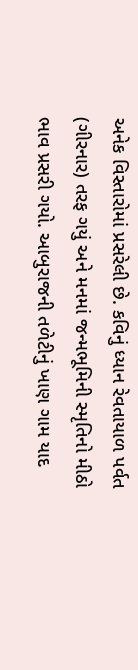અનેક વિસ્તારોમાં પ્રસરેલી છે. કવિનું ધ્યાન રેવતાયાળ પર્વત (ગીરનાર) તરફ ગયું અને મનમાં જન્મભૂમિની સ્મૃતિનો મીઠો ભાવ પ્રસરી ગયો. આબુરાજની તળેટીનું ખાણ ગામ યાદ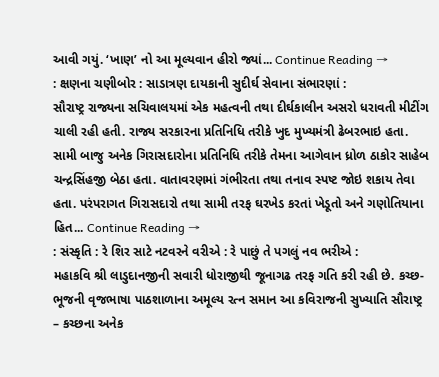આવી ગયું. ‘ખાણ’ નો આ મૂલ્યવાન હીરો જ્યાં... Continue Reading →
: ક્ષણના ચણીબોર : સાડાત્રણ દાયકાની સુદીર્ઘ સેવાના સંભારણાં :
સૌરાષ્ટ્ર રાજ્યના સચિવાલયમાં એક મહત્વની તથા દીર્ઘકાલીન અસરો ધરાવતી મીટીંગ ચાલી રહી હતી. રાજ્ય સરકારના પ્રતિનિધિ તરીકે ખુદ મુખ્યમંત્રી ઢેબરભાઇ હતા. સામી બાજુ અનેક ગિરાસદારોના પ્રતિનિધિ તરીકે તેમના આગેવાન ધ્રોળ ઠાકોર સાહેબ ચન્દ્રસિંહજી બેઠા હતા. વાતાવરણમાં ગંભીરતા તથા તનાવ સ્પષ્ટ જોઇ શકાય તેવા હતા. પરંપરાગત ગિરાસદારો તથા સામી તરફ ઘરખેડ કરતાં ખેડૂતો અને ગણોતિયાના હિત... Continue Reading →
: સંસ્કૃતિ : રે શિર સાટે નટવરને વરીએ : રે પાછું તે પગલું નવ ભરીએ :
મહાકવિ શ્રી લાડુદાનજીની સવારી ધોરાજીથી જૂનાગઢ તરફ ગતિ કરી રહી છે. કચ્છ-ભૂજની વૃજભાષા પાઠશાળાના અમૂલ્ય રત્ન સમાન આ કવિરાજની સુખ્યાતિ સૌરાષ્ટ્ર – કચ્છના અનેક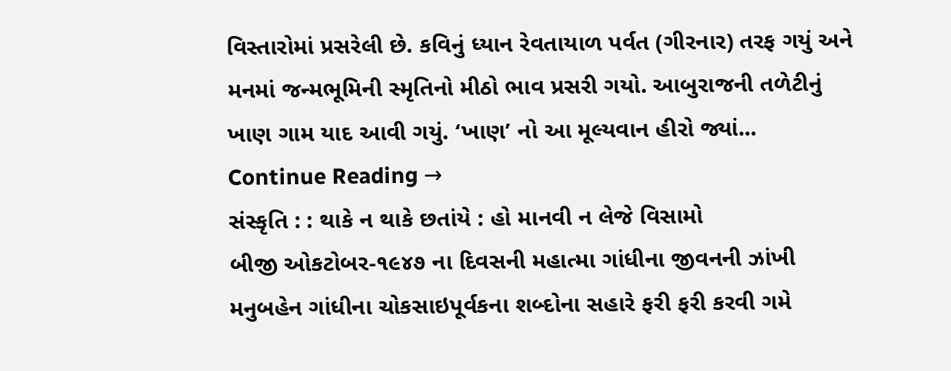વિસ્તારોમાં પ્રસરેલી છે. કવિનું ધ્યાન રેવતાયાળ પર્વત (ગીરનાર) તરફ ગયું અને મનમાં જન્મભૂમિની સ્મૃતિનો મીઠો ભાવ પ્રસરી ગયો. આબુરાજની તળેટીનું ખાણ ગામ યાદ આવી ગયું. ‘ખાણ’ નો આ મૂલ્યવાન હીરો જ્યાં... Continue Reading →
સંસ્કૃતિ : : થાકે ન થાકે છતાંયે : હો માનવી ન લેજે વિસામો
બીજી ઓકટોબર-૧૯૪૭ ના દિવસની મહાત્મા ગાંધીના જીવનની ઝાંખી મનુબહેન ગાંધીના ચોકસાઇપૂર્વકના શબ્દોના સહારે ફરી ફરી કરવી ગમે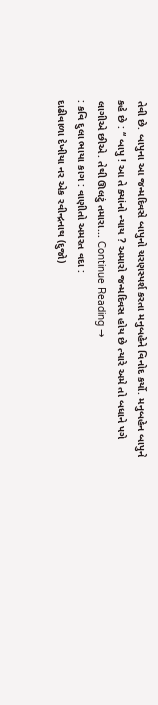તેવી છે. બાપુના આ જન્મદિવસે બાપુનો ચરણસ્પર્શ કરતા મનુબહેને વિનોદ કર્યો. મનુબહેન બાપુને કહે છે : ‘‘ બાપુ ! આ તે ક્યાંનો ન્યાય ? અમારો જન્મદિવસ હોય છે ત્યારે અમે તો બધાને પગે લાગીએ છીએ. તેથી ઊલટું તમારા... Continue Reading →
: કવિ દુલા ભાયા કાગ : વાણીતો અમરત વદા :
દાઢીવાળા દેખીયા નર એક રવીન્દ્રનાથ (દુજો)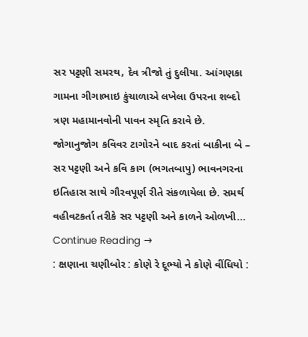સર પટ્ટણી સમરથ, દેવ ત્રીજો તું દુલીયા. આંગણકા ગામના ગીગાભાઇ કુંચાળાએ લખેલા ઉપરના શબ્દો ત્રણ મહામાનવોની પાવન સ્મૃતિ કરાવે છે. જોગાનુજોગ કવિવર ટાગોરને બાદ કરતાં બાકીના બે – સર પટ્ટણી અને કવિ કાગ (ભગતબાપુ) ભાવનગરના ઇતિહાસ સાથે ગૌરવપૂર્ણ રીતે સંકળાયેલા છે. સમર્થ વહીવટકર્તા તરીકે સર પટ્ટણી અને કાળને ઓળખી... Continue Reading →
: ક્ષણાના ચણીબોર : કોણે રે દૂભ્યો ને કોણે વીંધિયો :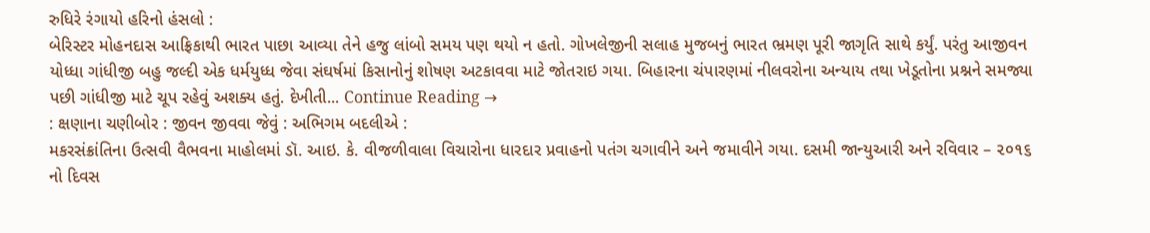રુધિરે રંગાયો હરિનો હંસલો :
બેરિસ્ટર મોહનદાસ આફ્રિકાથી ભારત પાછા આવ્યા તેને હજુ લાંબો સમય પણ થયો ન હતો. ગોખલેજીની સલાહ મુજબનું ભારત ભ્રમણ પૂરી જાગૃતિ સાથે કર્યું. પરંતુ આજીવન યોધ્ધા ગાંધીજી બહુ જલ્દી એક ધર્મયુધ્ધ જેવા સંઘર્ષમાં કિસાનોનું શોષણ અટકાવવા માટે જોતરાઇ ગયા. બિહારના ચંપારણમાં નીલવરોના અન્યાય તથા ખેડૂતોના પ્રશ્નને સમજ્યા પછી ગાંધીજી માટે ચૂપ રહેવું અશક્ય હતું. દેખીતી... Continue Reading →
: ક્ષણાના ચણીબોર : જીવન જીવવા જેવું : અભિગમ બદલીએ :
મકરસંક્રાંતિના ઉત્સવી વૈભવના માહોલમાં ડૉ. આઇ. કે. વીજળીવાલા વિચારોના ધારદાર પ્રવાહનો પતંગ ચગાવીને અને જમાવીને ગયા. દસમી જાન્યુઆરી અને રવિવાર – ૨૦૧૬ નો દિવસ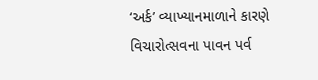‘અર્ક’ વ્યાખ્યાનમાળાને કારણે વિચારોત્સવના પાવન પર્વ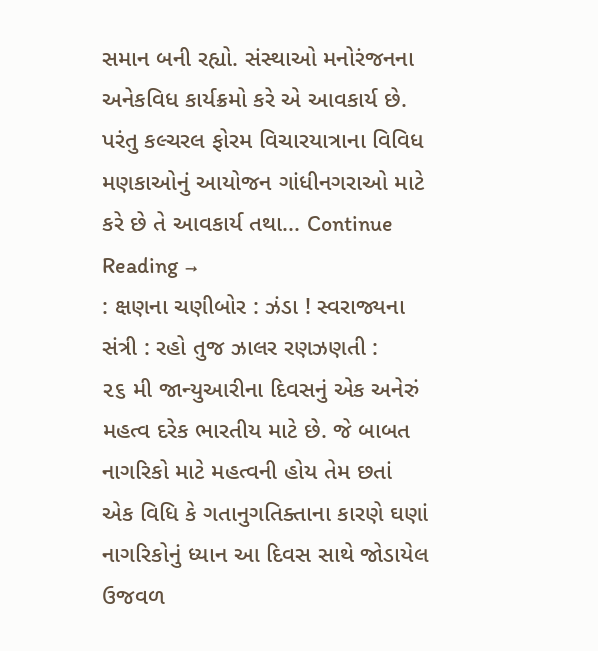સમાન બની રહ્યો. સંસ્થાઓ મનોરંજનના અનેકવિધ કાર્યક્રમો કરે એ આવકાર્ય છે. પરંતુ કલ્ચરલ ફોરમ વિચારયાત્રાના વિવિધ મણકાઓનું આયોજન ગાંધીનગરાઓ માટે કરે છે તે આવકાર્ય તથા... Continue Reading →
: ક્ષણના ચણીબોર : ઝંડા ! સ્વરાજ્યના સંત્રી : રહો તુજ ઝાલર રણઝણતી :
૨૬ મી જાન્યુઆરીના દિવસનું એક અનેરું મહત્વ દરેક ભારતીય માટે છે. જે બાબત નાગરિકો માટે મહત્વની હોય તેમ છતાં એક વિધિ કે ગતાનુગતિક્તાના કારણે ઘણાં નાગરિકોનું ધ્યાન આ દિવસ સાથે જોડાયેલ ઉજવળ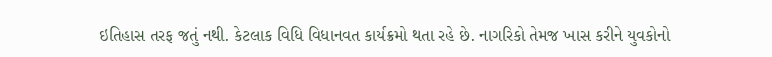ઇતિહાસ તરફ જતું નથી. કેટલાક વિધિ વિધાનવત કાર્યક્રમો થતા રહે છે. નાગરિકો તેમજ ખાસ કરીને યુવકોનો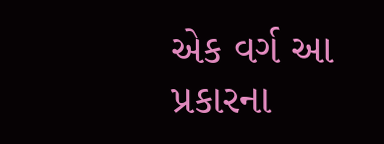એક વર્ગ આ પ્રકારના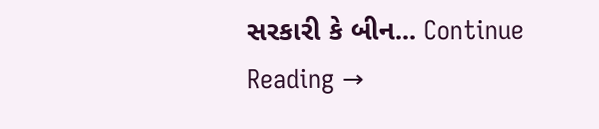સરકારી કે બીન... Continue Reading →